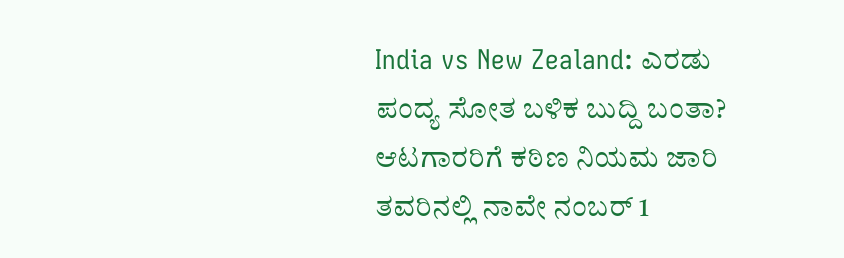India vs New Zealand: ಎರಡು ಪಂದ್ಯ ಸೋತ ಬಳಿಕ ಬುದ್ದಿ ಬಂತಾ? ಆಟಗಾರರಿಗೆ ಕಠಿಣ ನಿಯಮ ಜಾರಿ
ತವರಿನಲ್ಲಿ ನಾವೇ ನಂಬರ್ 1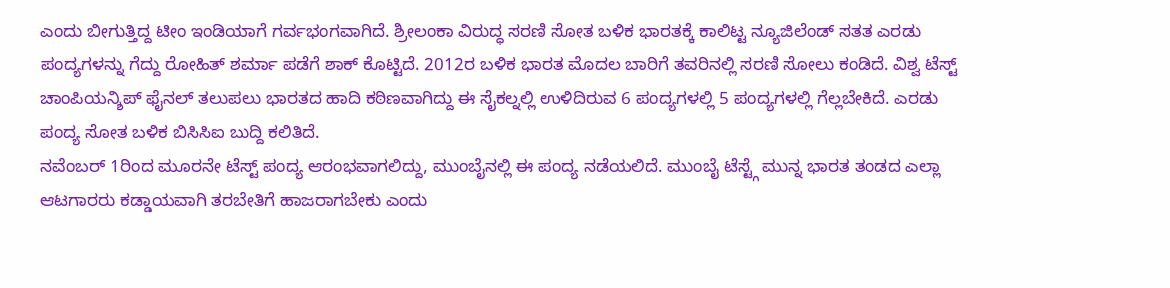ಎಂದು ಬೀಗುತ್ತಿದ್ದ ಟೀಂ ಇಂಡಿಯಾಗೆ ಗರ್ವಭಂಗವಾಗಿದೆ. ಶ್ರೀಲಂಕಾ ವಿರುದ್ಧ ಸರಣಿ ಸೋತ ಬಳಿಕ ಭಾರತಕ್ಕೆ ಕಾಲಿಟ್ಟ ನ್ಯೂಜಿಲೆಂಡ್ ಸತತ ಎರಡು ಪಂದ್ಯಗಳನ್ನು ಗೆದ್ದು ರೋಹಿತ್ ಶರ್ಮಾ ಪಡೆಗೆ ಶಾಕ್ ಕೊಟ್ಟಿದೆ. 2012ರ ಬಳಿಕ ಭಾರತ ಮೊದಲ ಬಾರಿಗೆ ತವರಿನಲ್ಲಿ ಸರಣಿ ಸೋಲು ಕಂಡಿದೆ. ವಿಶ್ವ ಟೆಸ್ಟ್ ಚಾಂಪಿಯನ್ಶಿಪ್ ಫೈನಲ್ ತಲುಪಲು ಭಾರತದ ಹಾದಿ ಕಠಿಣವಾಗಿದ್ದು ಈ ಸೈಕಲ್ನಲ್ಲಿ ಉಳಿದಿರುವ 6 ಪಂದ್ಯಗಳಲ್ಲಿ 5 ಪಂದ್ಯಗಳಲ್ಲಿ ಗೆಲ್ಲಬೇಕಿದೆ. ಎರಡು ಪಂದ್ಯ ಸೋತ ಬಳಿಕ ಬಿಸಿಸಿಐ ಬುದ್ದಿ ಕಲಿತಿದೆ.
ನವೆಂಬರ್ 1ರಿಂದ ಮೂರನೇ ಟೆಸ್ಟ್ ಪಂದ್ಯ ಆರಂಭವಾಗಲಿದ್ದು, ಮುಂಬೈನಲ್ಲಿ ಈ ಪಂದ್ಯ ನಡೆಯಲಿದೆ. ಮುಂಬೈ ಟೆಸ್ಟ್ಗೆ ಮುನ್ನ ಭಾರತ ತಂಡದ ಎಲ್ಲಾ ಆಟಗಾರರು ಕಡ್ಡಾಯವಾಗಿ ತರಬೇತಿಗೆ ಹಾಜರಾಗಬೇಕು ಎಂದು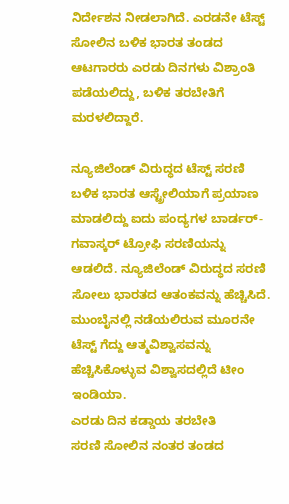ನಿರ್ದೇಶನ ನೀಡಲಾಗಿದೆ. ಎರಡನೇ ಟೆಸ್ಟ್ ಸೋಲಿನ ಬಳಿಕ ಭಾರತ ತಂಡದ ಆಟಗಾರರು ಎರಡು ದಿನಗಳು ವಿಶ್ರಾಂತಿ ಪಡೆಯಲಿದ್ದು, ಬಳಿಕ ತರಬೇತಿಗೆ ಮರಳಲಿದ್ದಾರೆ.

ನ್ಯೂಜಿಲೆಂಡ್ ವಿರುದ್ಧದ ಟೆಸ್ಟ್ ಸರಣಿ ಬಳಿಕ ಭಾರತ ಆಸ್ಟ್ರೇಲಿಯಾಗೆ ಪ್ರಯಾಣ ಮಾಡಲಿದ್ದು ಐದು ಪಂದ್ಯಗಳ ಬಾರ್ಡರ್-ಗವಾಸ್ಕರ್ ಟ್ರೋಫಿ ಸರಣಿಯನ್ನು ಆಡಲಿದೆ. ನ್ಯೂಜಿಲೆಂಡ್ ವಿರುದ್ಧದ ಸರಣಿ ಸೋಲು ಭಾರತದ ಆತಂಕವನ್ನು ಹೆಚ್ಚಿಸಿದೆ. ಮುಂಬೈನಲ್ಲಿ ನಡೆಯಲಿರುವ ಮೂರನೇ ಟೆಸ್ಟ್ ಗೆದ್ದು ಆತ್ಮವಿಶ್ವಾಸವನ್ನು ಹೆಚ್ಚಿಸಿಕೊಳ್ಳುವ ವಿಶ್ವಾಸದಲ್ಲಿದೆ ಟೀಂ ಇಂಡಿಯಾ.
ಎರಡು ದಿನ ಕಡ್ಡಾಯ ತರಬೇತಿ
ಸರಣಿ ಸೋಲಿನ ನಂತರ ತಂಡದ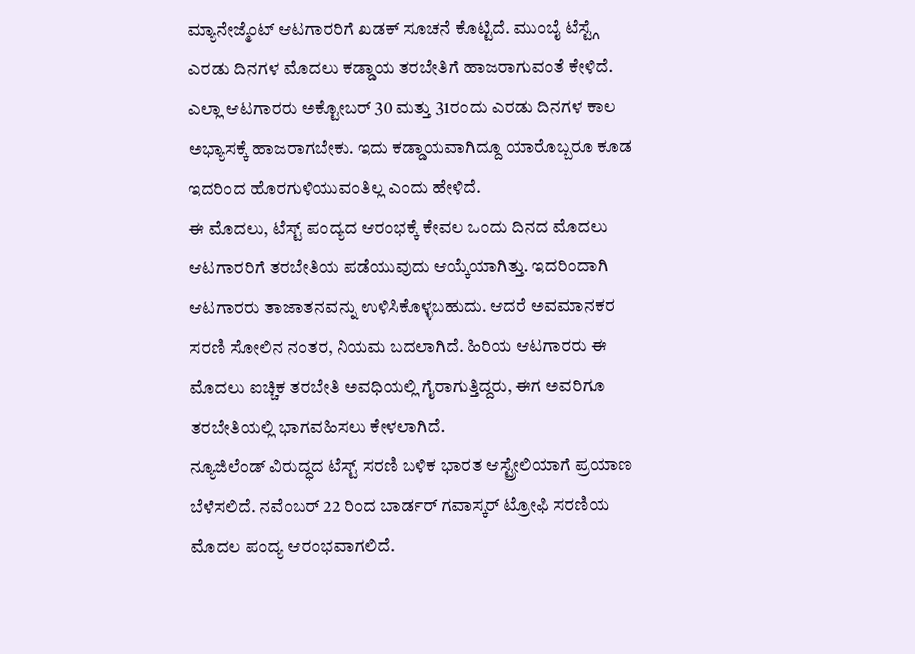ಮ್ಯಾನೇಜ್ಮೆಂಟ್ ಆಟಗಾರರಿಗೆ ಖಡಕ್ ಸೂಚನೆ ಕೊಟ್ಟಿದೆ. ಮುಂಬೈ ಟೆಸ್ಟ್ಗೆ ಎರಡು ದಿನಗಳ ಮೊದಲು ಕಡ್ಡಾಯ ತರಬೇತಿಗೆ ಹಾಜರಾಗುವಂತೆ ಕೇಳಿದೆ. ಎಲ್ಲಾ ಆಟಗಾರರು ಅಕ್ಟೋಬರ್ 30 ಮತ್ತು 31ರಂದು ಎರಡು ದಿನಗಳ ಕಾಲ ಅಭ್ಯಾಸಕ್ಕೆ ಹಾಜರಾಗಬೇಕು. ಇದು ಕಡ್ಡಾಯವಾಗಿದ್ದೂ ಯಾರೊಬ್ಬರೂ ಕೂಡ ಇದರಿಂದ ಹೊರಗುಳಿಯುವಂತಿಲ್ಲ ಎಂದು ಹೇಳಿದೆ.
ಈ ಮೊದಲು, ಟೆಸ್ಟ್ ಪಂದ್ಯದ ಆರಂಭಕ್ಕೆ ಕೇವಲ ಒಂದು ದಿನದ ಮೊದಲು ಆಟಗಾರರಿಗೆ ತರಬೇತಿಯ ಪಡೆಯುವುದು ಆಯ್ಕೆಯಾಗಿತ್ತು. ಇದರಿಂದಾಗಿ ಆಟಗಾರರು ತಾಜಾತನವನ್ನು ಉಳಿಸಿಕೊಳ್ಳಬಹುದು. ಆದರೆ ಅವಮಾನಕರ ಸರಣಿ ಸೋಲಿನ ನಂತರ, ನಿಯಮ ಬದಲಾಗಿದೆ. ಹಿರಿಯ ಆಟಗಾರರು ಈ ಮೊದಲು ಐಚ್ಚಿಕ ತರಬೇತಿ ಅವಧಿಯಲ್ಲಿ ಗೈರಾಗುತ್ತಿದ್ದರು, ಈಗ ಅವರಿಗೂ ತರಬೇತಿಯಲ್ಲಿ ಭಾಗವಹಿಸಲು ಕೇಳಲಾಗಿದೆ.
ನ್ಯೂಜಿಲೆಂಡ್ ವಿರುದ್ಧದ ಟೆಸ್ಟ್ ಸರಣಿ ಬಳಿಕ ಭಾರತ ಆಸ್ಟ್ರೇಲಿಯಾಗೆ ಪ್ರಯಾಣ ಬೆಳೆಸಲಿದೆ. ನವೆಂಬರ್ 22 ರಿಂದ ಬಾರ್ಡರ್ ಗವಾಸ್ಕರ್ ಟ್ರೋಫಿ ಸರಣಿಯ ಮೊದಲ ಪಂದ್ಯ ಆರಂಭವಾಗಲಿದೆ.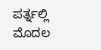ಪರ್ತ್ನಲ್ಲಿ ಮೊದಲ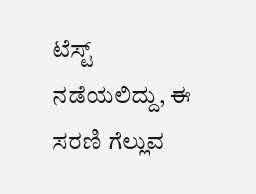ಟೆಸ್ಟ್ ನಡೆಯಲಿದ್ದು, ಈ ಸರಣಿ ಗೆಲ್ಲುವ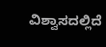ವಿಶ್ವಾಸದಲ್ಲಿದೆ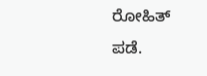ರೋಹಿತ್ ಪಡೆ.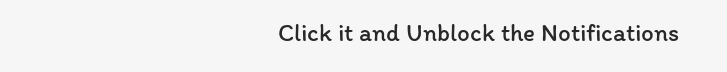Click it and Unblock the Notifications